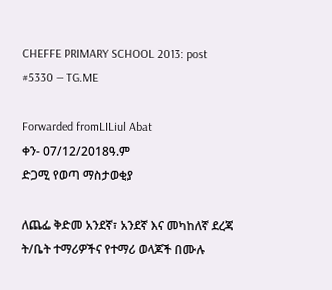CHEFFE PRIMARY SCHOOL 2013: post #5330 — TG.ME

Forwarded fromLILiul Abat
ቀን- 07/12/2018ዓ.ም
ድጋሚ የወጣ ማስታወቂያ

ለጨፌ ቅድመ አንደኛ፣ አንደኛ እና መካከለኛ ደረጃ ት/ቤት ተማሪዎችና የተማሪ ወላጆች በሙሉ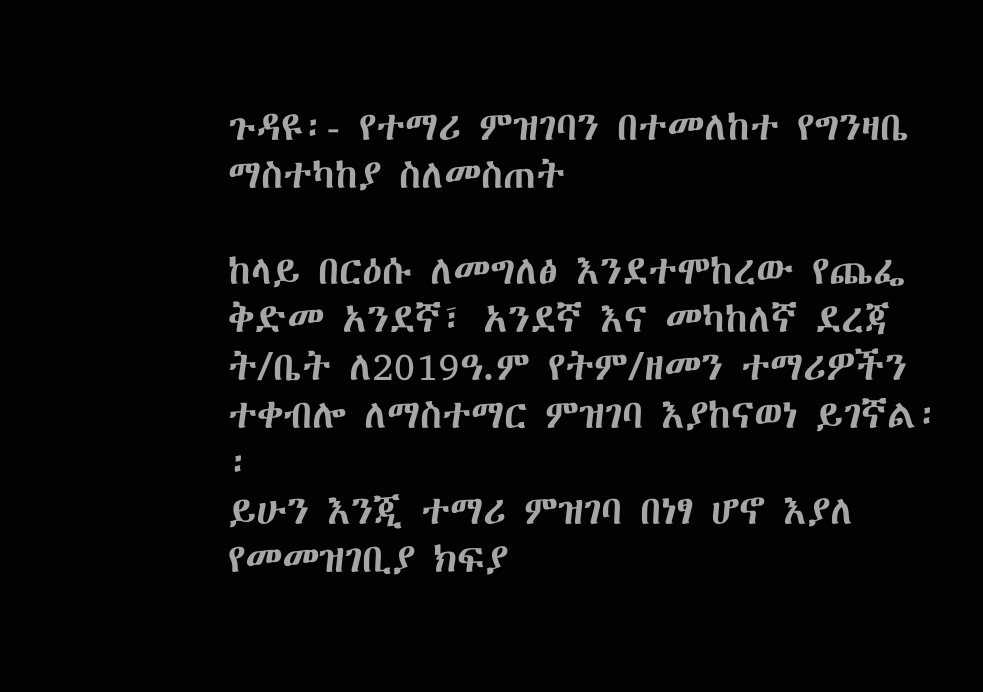ጉዳዩ፡- የተማሪ ምዝገባን በተመለከተ የግንዛቤ ማስተካከያ ስለመስጠት

ከላይ በርዕሱ ለመግለፅ እንደተሞከረው የጨፌ ቅድመ አንደኛ፣ አንደኛ እና መካከለኛ ደረጃ ት/ቤት ለ2019ዓ.ም የትም/ዘመን ተማሪዎችን ተቀብሎ ለማስተማር ምዝገባ እያከናወነ ይገኛል፡፡
ይሁን እንጂ ተማሪ ምዝገባ በነፃ ሆኖ እያለ የመመዝገቢያ ክፍያ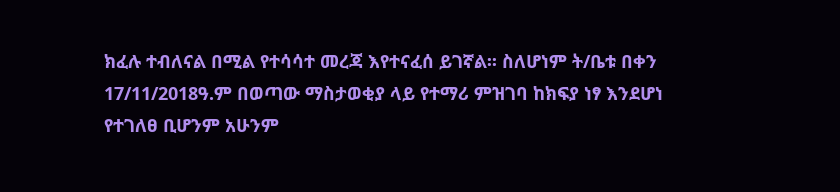ክፈሉ ተብለናል በሚል የተሳሳተ መረጃ እየተናፈሰ ይገኛል፡፡ ስለሆነም ት/ቤቱ በቀን 17/11/2018ዓ.ም በወጣው ማስታወቂያ ላይ የተማሪ ምዝገባ ከክፍያ ነፃ እንደሆነ የተገለፀ ቢሆንም አሁንም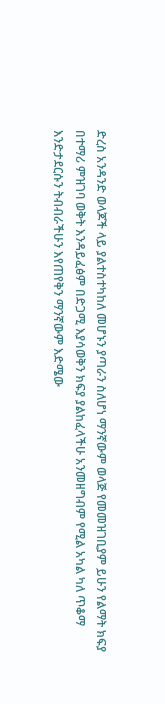ድረስ አንዳንድ ወላጆች ላይ ያልተስተካከለ መሆኑን ያጣራን ስለሆነ ማንኛውም ወላጅ የመመዝገቢያም ይሁን የልማት ክፍያ በተማሪ ምዝገባ ወቅት እንዳይፈፅም በድጋሚ እያሳወቅን ክፍያ ያልከፈላችሁ አንመዘግብም የሚል አካል ካለ ጥቆማ እንድታደርሱን ትብብራችሁን እየጠየቅን ማንኛውም እድሜው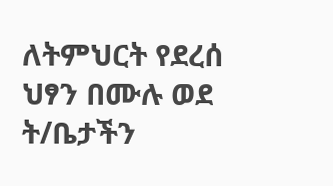ለትምህርት የደረሰ ህፃን በሙሉ ወደ ት/ቤታችን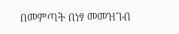በመምጣት በነፃ መመዝገብ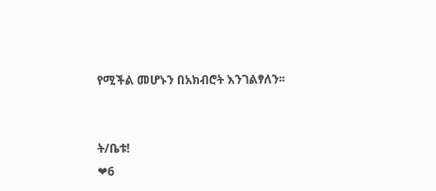የሚችል መሆኑን በአክብሮት እንገልፃለን፡፡


ት/ቤቱ!
❤6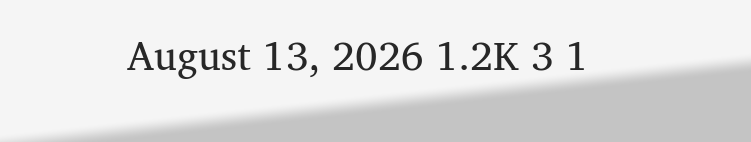August 13, 2026 1.2K 3 1